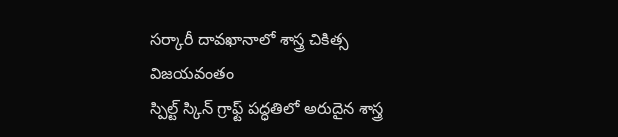సర్కారీ దావఖానాలో శాస్త్ర చికిత్స విజయవంతం
స్పిల్ట్ స్కిన్ గ్రాఫ్ట్ పద్ధతిలో అరుదైన శాస్త్ర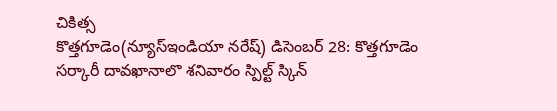చికిత్స
కొత్తగూడెం(న్యూస్ఇండియా నరేష్) డిసెంబర్ 28: కొత్తగూడెం సర్కారీ దావఖానాలొ శనివారం స్పిల్ట్ స్కిన్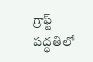గ్రాఫ్ట్ పద్ధతిలో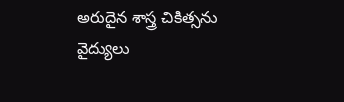అరుదైన శాస్త్ర చికిత్సను వైద్యులు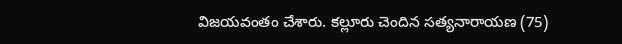విజయవంతం చేశారు. కల్లూరు చెందిన సత్యనారాయణ (75)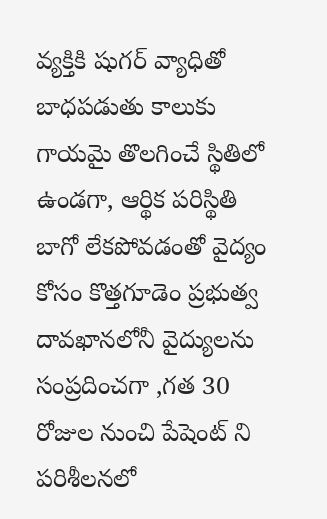వ్యక్తికి షుగర్ వ్యాధితో బాధపడుతు కాలుకు గాయమై తొలగించే స్థితిలో ఉండగా, ఆర్థిక పరిస్థితి బాగో లేకపోవడంతో వైద్యం కోసం కొత్తగూడెం ప్రభుత్వ దావఖానలోనీ వైద్యులను సంప్రదించగా ,గత 30 రోజుల నుంచి పేషెంట్ ని పరిశీలనలో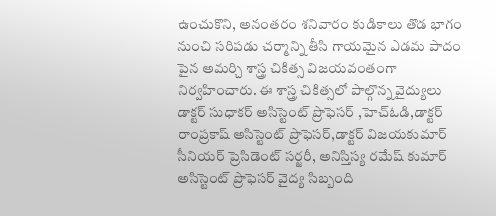ఉంచుకొని, అనంతరం శనివారం కుడికాలు తొడ భాగం నుంచి సరిపడు చర్మాన్ని తీసి గాయమైన ఎడమ పాదం పైన అమర్చి శాస్త్ర చికిత్స విజయవంతంగా నిర్వహించారు. ఈ శాస్త్ర చికిత్సలో పాల్గొన్న వైద్యులు డాక్టర్ సుధాకర్ అసిస్టెంట్ ప్రొఫెసర్ ,హెచ్ఓడి,డాక్టర్ రాంప్రకాష్ అసిస్టెంట్ ప్రొఫెసర్,డాక్టర్ విజయకుమార్ సీనియర్ ప్రెసిడెంట్ సర్జరీ, అనిస్తిస్య రమేష్ కుమార్ అసిస్టెంట్ ప్రొఫెసర్ వైద్య సిబ్బంది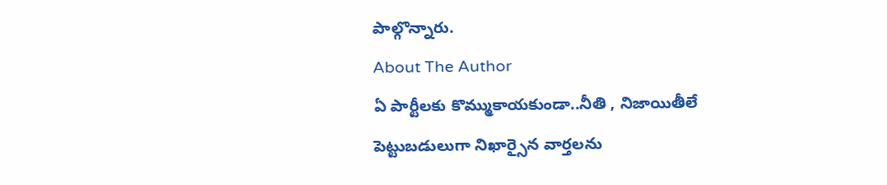పాల్గొన్నారు.
About The Author
ఏ పార్టీలకు కొమ్ముకాయకుండా..నీతి , నిజాయితీలే పెట్టుబడులుగా నిఖార్సైన వార్తలను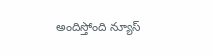అందిస్తోంది న్యూస్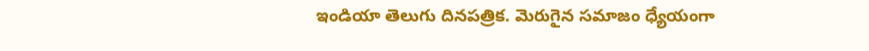ఇండియా తెలుగు దినపత్రిక. మెరుగైన సమాజం ధ్యేయంగా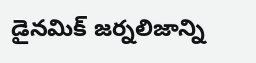డైనమిక్ జర్నలిజాన్ని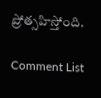ప్రోత్సహిస్తోంది.

Comment List